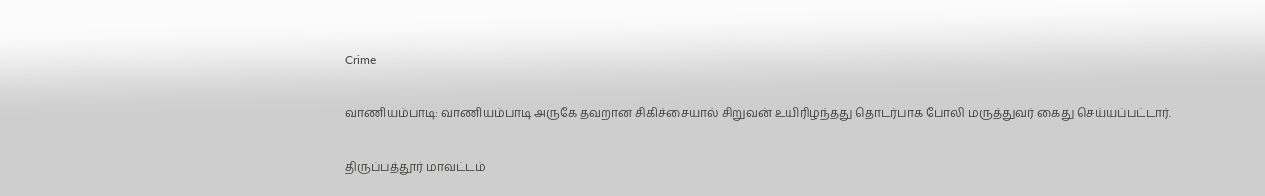Crime

வாணியம்பாடி: வாணியம்பாடி அருகே தவறான சிகிச்சையால் சிறுவன் உயிரிழந்தது தொடர்பாக போலி மருத்துவர் கைது செய்யப்பட்டார்.

திருப்பத்தூர் மாவட்டம்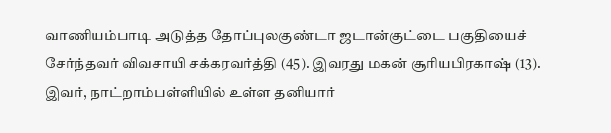வாணியம்பாடி அடுத்த தோப்புலகுண்டா ஜடான்குட்டை பகுதியைச் சேர்ந்தவர் விவசாயி சக்கரவர்த்தி (45). இவரது மகன் சூரியபிரகாஷ் (13). இவர், நாட்றாம்பள்ளியில் உள்ள தனியார்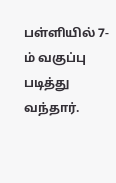பள்ளியில் 7-ம் வகுப்பு படித்து வந்தார்.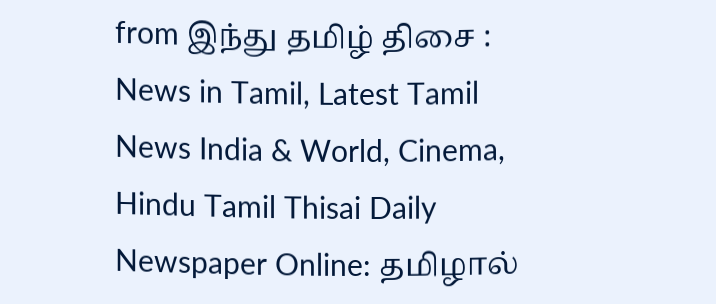from இந்து தமிழ் திசை : News in Tamil, Latest Tamil News India & World, Cinema, Hindu Tamil Thisai Daily Newspaper Online: தமிழால்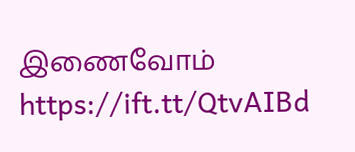இணைவோம் https://ift.tt/QtvAIBd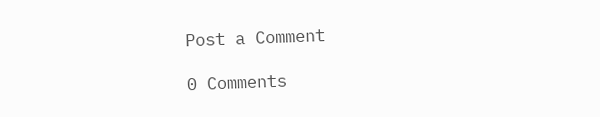Post a Comment

0 Comments